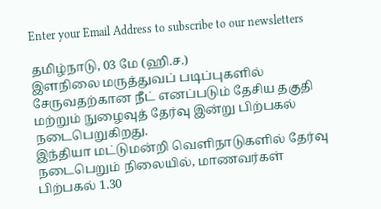Enter your Email Address to subscribe to our newsletters

தமிழ்நாடு, 03 மே (ஹி.ச.)
இளநிலை மருத்துவப் படிப்புகளில் சேருவதற்கான நீட் எனப்படும் தேசிய தகுதி மற்றும் நுழைவுத் தேர்வு இன்று பிற்பகல் நடைபெறுகிறது.
இந்தியா மட்டுமன்றி வெளிநாடுகளில் தேர்வு நடைபெறும் நிலையில், மாணவர்கள் பிற்பகல் 1.30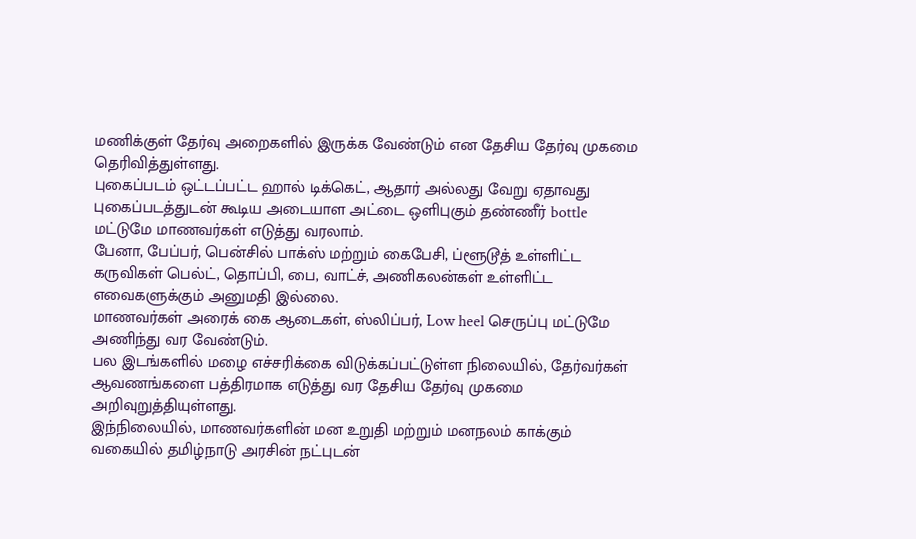மணிக்குள் தேர்வு அறைகளில் இருக்க வேண்டும் என தேசிய தேர்வு முகமை தெரிவித்துள்ளது.
புகைப்படம் ஒட்டப்பட்ட ஹால் டிக்கெட், ஆதார் அல்லது வேறு ஏதாவது புகைப்படத்துடன் கூடிய அடையாள அட்டை ஒளிபுகும் தண்ணீர் bottle மட்டுமே மாணவர்கள் எடுத்து வரலாம்.
பேனா, பேப்பர், பென்சில் பாக்ஸ் மற்றும் கைபேசி, ப்ளூடூத் உள்ளிட்ட கருவிகள் பெல்ட், தொப்பி, பை, வாட்ச், அணிகலன்கள் உள்ளிட்ட எவைகளுக்கும் அனுமதி இல்லை.
மாணவர்கள் அரைக் கை ஆடைகள், ஸ்லிப்பர், Low heel செருப்பு மட்டுமே அணிந்து வர வேண்டும்.
பல இடங்களில் மழை எச்சரிக்கை விடுக்கப்பட்டுள்ள நிலையில், தேர்வர்கள் ஆவணங்களை பத்திரமாக எடுத்து வர தேசிய தேர்வு முகமை அறிவுறுத்தியுள்ளது.
இந்நிலையில், மாணவர்களின் மன உறுதி மற்றும் மனநலம் காக்கும் வகையில் தமிழ்நாடு அரசின் நட்புடன்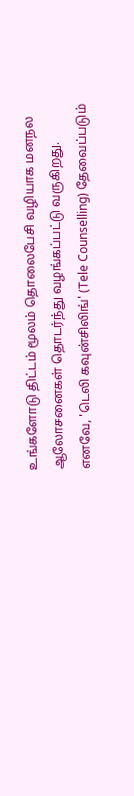உங்களோடு திட்டம் மூலம் தொலைபேசி வழியாக மனநல ஆலோசனைகள் தொடர்ந்து வழங்கப்பட்டு வருகிறது.
எனவே, 'டெலி கவுன்சிலிங்' (Tele Counselling) தேவைப்படும்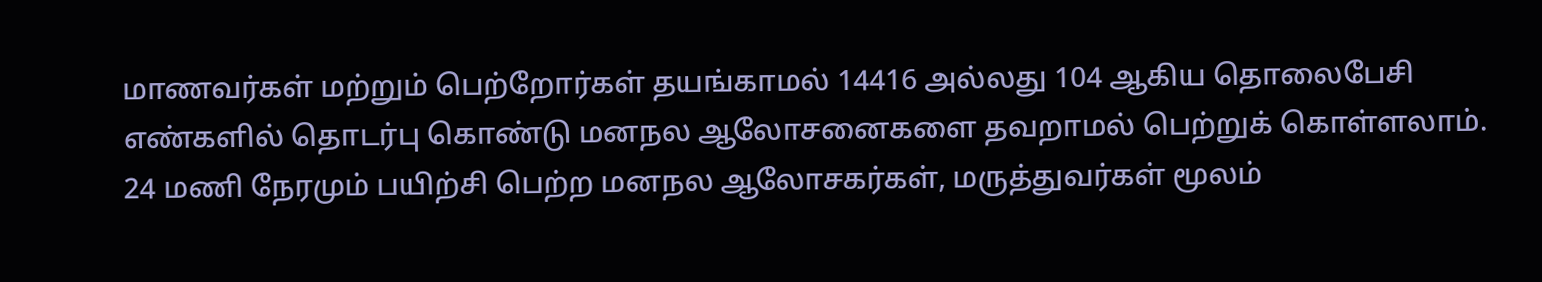மாணவர்கள் மற்றும் பெற்றோர்கள் தயங்காமல் 14416 அல்லது 104 ஆகிய தொலைபேசி எண்களில் தொடர்பு கொண்டு மனநல ஆலோசனைகளை தவறாமல் பெற்றுக் கொள்ளலாம்.
24 மணி நேரமும் பயிற்சி பெற்ற மனநல ஆலோசகர்கள், மருத்துவர்கள் மூலம்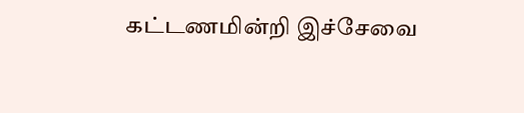கட்டணமின்றி இச்சேவை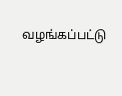வழங்கப்பட்டு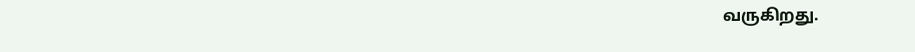வருகிறது.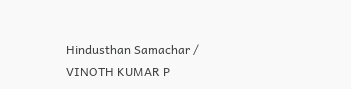Hindusthan Samachar / VINOTH KUMAR P